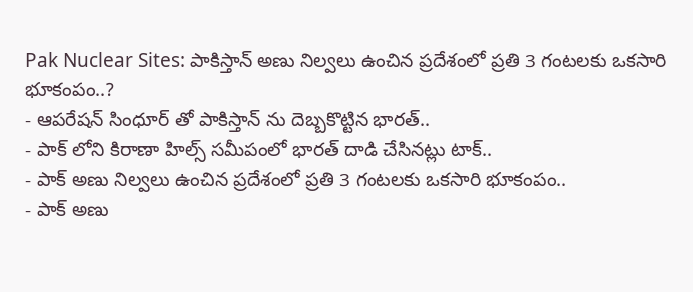Pak Nuclear Sites: పాకిస్తాన్ అణు నిల్వలు ఉంచిన ప్రదేశంలో ప్రతి 3 గంటలకు ఒకసారి భూకంపం..?
- ఆపరేషన్ సింధూర్ తో పాకిస్తాన్ ను దెబ్బకొట్టిన భారత్..
- పాక్ లోని కిరాణా హిల్స్ సమీపంలో భారత్ దాడి చేసినట్లు టాక్..
- పాక్ అణు నిల్వలు ఉంచిన ప్రదేశంలో ప్రతి 3 గంటలకు ఒకసారి భూకంపం..
- పాక్ అణు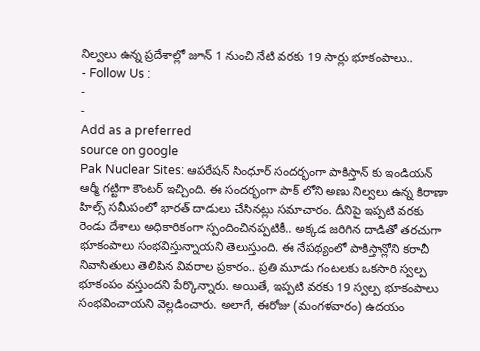నిల్వలు ఉన్న ప్రదేశాల్లో జూన్ 1 నుంచి నేటి వరకు 19 సార్లు భూకంపాలు..
- Follow Us :
-
-
Add as a preferred
source on google
Pak Nuclear Sites: ఆపరేషన్ సింధూర్ సందర్భంగా పాకిస్తాన్ కు ఇండియన్ ఆర్మీ గట్టిగా కౌంటర్ ఇచ్చింది. ఈ సందర్భంగా పాక్ లోని అణు నిల్వలు ఉన్న కిరాణా హిల్స్ సమీపంలో భారత్ దాడులు చేసినట్లు సమాచారం. దీనిపై ఇప్పటి వరకు రెండు దేశాలు అధికారికంగా స్పందించినప్పటికీ.. అక్కడ జరిగిన దాడితో తరచుగా భూకంపాలు సంభవిస్తున్నాయని తెలుస్తుంది. ఈ నేపథ్యంలో పాకిస్తాన్లోని కరాచీ నివాసితులు తెలిపిన వివరాల ప్రకారం.. ప్రతి మూడు గంటలకు ఒకసారి స్వల్ప భూకంపం వస్తుందని పేర్కొన్నారు. అయితే, ఇప్పటి వరకు 19 స్వల్ప భూకంపాలు సంభవించాయని వెల్లడించారు. అలాగే, ఈరోజు (మంగళవారం) ఉదయం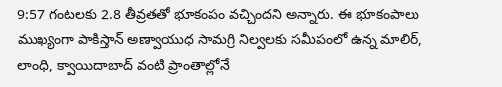9:57 గంటలకు 2.8 తీవ్రతతో భూకంపం వచ్చిందని అన్నారు. ఈ భూకంపాలు ముఖ్యంగా పాకిస్తాన్ అణ్వాయుధ సామగ్రి నిల్వలకు సమీపంలో ఉన్న మాలిర్, లాంధి, క్వాయిదాబాద్ వంటి ప్రాంతాల్లోనే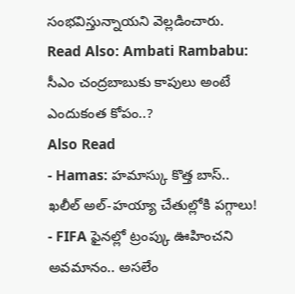సంభవిస్తున్నాయని వెల్లడించారు.
Read Also: Ambati Rambabu: సీఎం చంద్రబాబుకు కాపులు అంటే ఎందుకంత కోపం..?
Also Read
- Hamas: హమాస్కు కొత్త బాస్.. ఖలీల్ అల్-హయ్యా చేతుల్లోకి పగ్గాలు!
- FIFA ఫైనల్లో ట్రంప్కు ఊహించని అవమానం.. అసలేం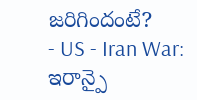జరిగిందంటే?
- US - Iran War: ఇరాన్పై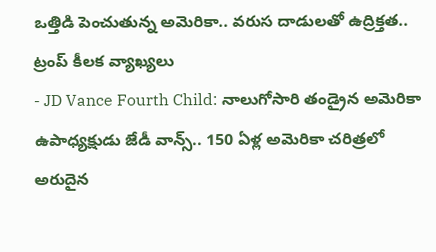ఒత్తిడి పెంచుతున్న అమెరికా.. వరుస దాడులతో ఉద్రిక్తత.. ట్రంప్ కీలక వ్యాఖ్యలు
- JD Vance Fourth Child: నాలుగోసారి తండ్రైన అమెరికా ఉపాధ్యక్షుడు జేడీ వాన్స్.. 150 ఏళ్ల అమెరికా చరిత్రలో అరుదైన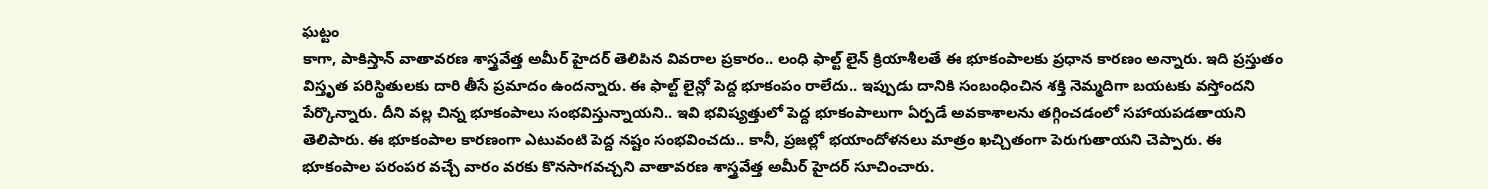ఘట్టం
కాగా, పాకిస్తాన్ వాతావరణ శాస్త్రవేత్త అమీర్ హైదర్ తెలిపిన వివరాల ప్రకారం.. లంధి ఫాల్ట్ లైన్ క్రియాశీలతే ఈ భూకంపాలకు ప్రధాన కారణం అన్నారు. ఇది ప్రస్తుతం విస్తృత పరిస్థితులకు దారి తీసే ప్రమాదం ఉందన్నారు. ఈ ఫాల్ట్ లైన్లో పెద్ద భూకంపం రాలేదు.. ఇప్పుడు దానికి సంబంధించిన శక్తి నెమ్మదిగా బయటకు వస్తోందని పేర్కొన్నారు. దీని వల్ల చిన్న భూకంపాలు సంభవిస్తున్నాయని.. ఇవి భవిష్యత్తులో పెద్ద భూకంపాలుగా ఏర్పడే అవకాశాలను తగ్గించడంలో సహాయపడతాయని తెలిపారు. ఈ భూకంపాల కారణంగా ఎటువంటి పెద్ద నష్టం సంభవించదు.. కానీ, ప్రజల్లో భయాందోళనలు మాత్రం ఖచ్చితంగా పెరుగుతాయని చెప్పారు. ఈ భూకంపాల పరంపర వచ్చే వారం వరకు కొనసాగవచ్చని వాతావరణ శాస్త్రవేత్త అమీర్ హైదర్ సూచించారు.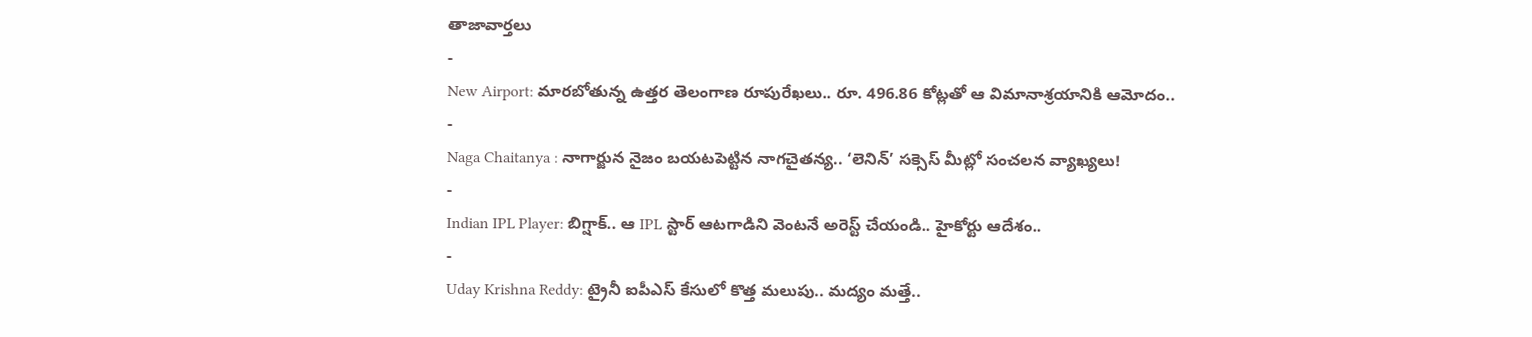తాజావార్తలు
-
New Airport: మారబోతున్న ఉత్తర తెలంగాణ రూపురేఖలు.. రూ. 496.86 కోట్లతో ఆ విమానాశ్రయానికి ఆమోదం..
-
Naga Chaitanya : నాగార్జున నైజం బయటపెట్టిన నాగచైతన్య.. ‘లెనిన్’ సక్సెస్ మీట్లో సంచలన వ్యాఖ్యలు!
-
Indian IPL Player: బిగ్షాక్.. ఆ IPL స్టార్ ఆటగాడిని వెంటనే అరెస్ట్ చేయండి.. హైకోర్టు ఆదేశం..
-
Uday Krishna Reddy: ట్రైనీ ఐపీఎస్ కేసులో కొత్త మలుపు.. మద్యం మత్తే..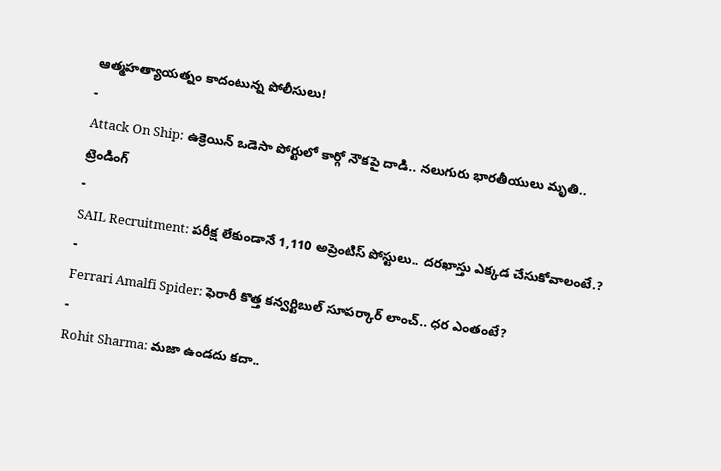ఆత్మహత్యాయత్నం కాదంటున్న పోలీసులు!
-
Attack On Ship: ఉక్రెయిన్ ఒడెసా పోర్టులో కార్గో నౌకపై దాడి.. నలుగురు భారతీయులు మృతి..
ట్రెండింగ్
-
SAIL Recruitment: పరీక్ష లేకుండానే 1,110 అప్రెంటిస్ పోస్టులు.. దరఖాస్తు ఎక్కడ చేసుకోవాలంటే.?
-
Ferrari Amalfi Spider: ఫెరారీ కొత్త కన్వర్టిబుల్ సూపర్కార్ లాంచ్.. ధర ఎంతంటే?
-
Rohit Sharma: మజా ఉండదు కదా..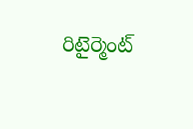రిటైర్మెంట్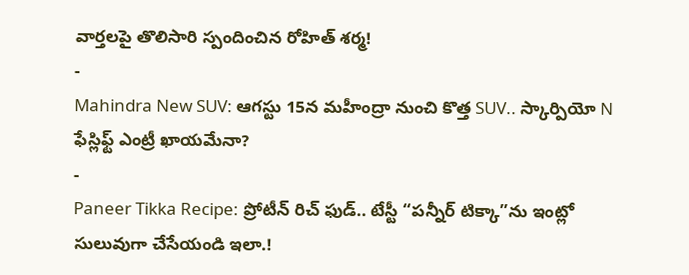వార్తలపై తొలిసారి స్పందించిన రోహిత్ శర్మ!
-
Mahindra New SUV: ఆగస్టు 15న మహీంద్రా నుంచి కొత్త SUV.. స్కార్పియో N ఫేస్లిఫ్ట్ ఎంట్రీ ఖాయమేనా?
-
Paneer Tikka Recipe: ప్రోటీన్ రిచ్ ఫుడ్.. టేస్టీ “పన్నీర్ టిక్కా”ను ఇంట్లో సులువుగా చేసేయండి ఇలా.!